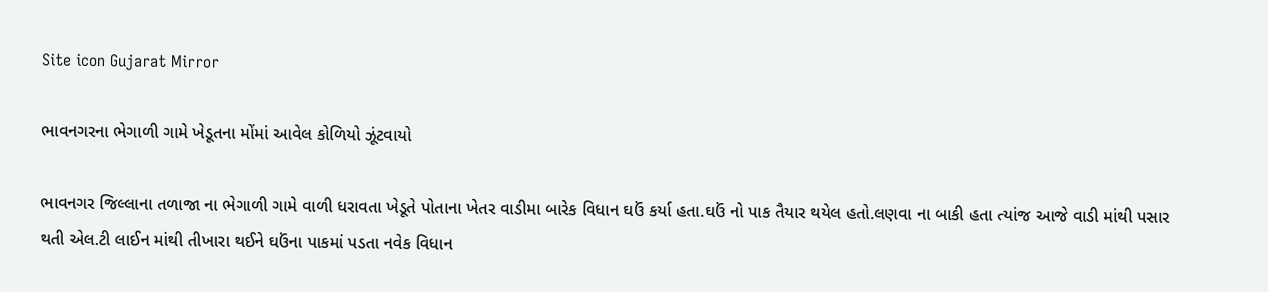Site icon Gujarat Mirror

ભાવનગરના ભેગાળી ગામે ખેડૂતના મોંમાં આવેલ કોળિયો ઝૂંટવાયો

ભાવનગર જિલ્લાના તળાજા ના ભેગાળી ગામે વાળી ધરાવતા ખેડૂતે પોતાના ખેતર વાડીમા બારેક વિધાન ઘઉં કર્યા હતા.ઘઉં નો પાક તૈયાર થયેલ હતો.લણવા ના બાકી હતા ત્યાંજ આજે વાડી માંથી પસાર થતી એલ.ટી લાઈન માંથી તીખારા થઈને ઘઉંના પાકમાં પડતા નવેક વિધાન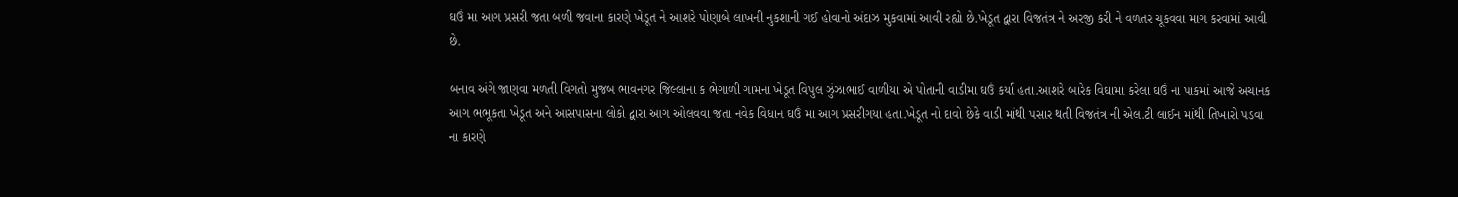ઘઉં મા આગ પ્રસરી જતા બળી જવાના કારણે ખેડૂત ને આશરે પોણાબે લાખની નુકશાની ગઈ હોવાનો અંદાઝ મુકવામાં આવી રહ્યો છે.ખેડૂત દ્વારા વિજતંત્ર ને અરજી કરી ને વળતર ચૂકવવા માગ કરવામાં આવી છે.

બનાવ અંગે જાણવા મળતી વિગતો મુજબ ભાવનગર જિલ્લાના ક ભેગાળી ગામના ખેડૂત વિપુલ ઝુંઝાભાઈ વાળીયા એ પોતાની વાડીમા ઘઉં કર્યા હતા.આશરે બારેક વિઘામા કરેલા ઘઉં ના પાકમાં આજે અચાનક આગ ભભૂકતા ખેડૂત અને આસપાસના લોકો દ્વારા આગ ઓલવવા જતા નવેક વિધાન ઘઉં મા આગ પ્રસરીગયા હતા.ખેડૂત નો દાવો છેકે વાડી માંથી પસાર થતી વિજતંત્ર ની એલ.ટી લાઈન માંથી તિખારો પડવા ના કારણે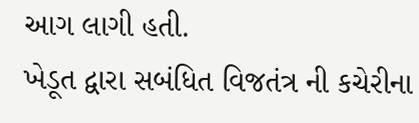આગ લાગી હતી.
ખેડૂત દ્વારા સબંધિત વિજતંત્ર ની કચેરીના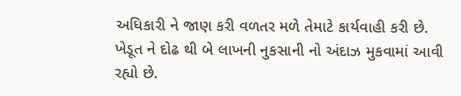અધિકારી ને જાણ કરી વળતર મળે તેમાટે કાર્યવાહી કરી છે. ખેડૂત ને દોઢ થી બે લાખની નુકસાની નો અંદાઝ મુકવામાં આવી રહ્યો છે.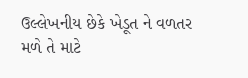ઉલ્લેખનીય છેકે ખેડૂત ને વળતર મળે તે માટે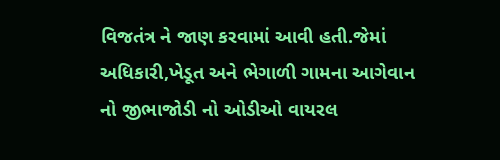વિજતંત્ર ને જાણ કરવામાં આવી હતી.જેમાં અધિકારી,ખેડૂત અને ભેગાળી ગામના આગેવાન નો જીભાજોડી નો ઓડીઓ વાયરલ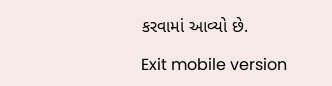કરવામાં આવ્યો છે.

Exit mobile version